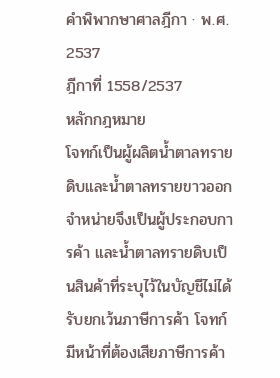คำพิพากษาศาลฎีกา · พ.ศ. 2537
ฎีกาที่ 1558/2537
หลักกฎหมาย
โจทก์เป็นผู้ผลิตน้ำตาลทรายดิบและน้ำตาลทรายขาวออกจำหน่ายจึงเป็นผู้ประกอบการค้า และน้ำตาลทรายดิบเป็นสินค้าที่ระบุไว้ในบัญชีไม่ได้รับยกเว้นภาษีการค้า โจทก์มีหน้าที่ต้องเสียภาษีการค้า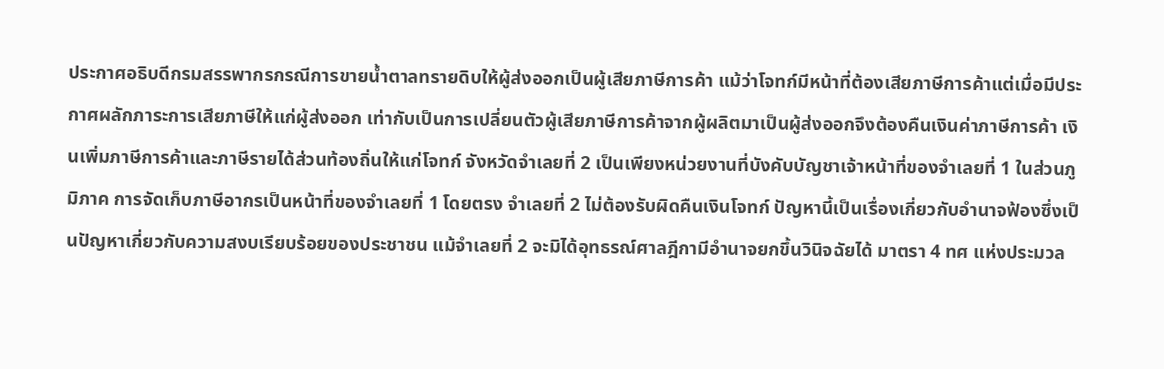ประกาศอธิบดีกรมสรรพากรกรณีการขายน้ำตาลทรายดิบให้ผู้ส่งออกเป็นผู้เสียภาษีการค้า แม้ว่าโจทก์มีหน้าที่ต้องเสียภาษีการค้าแต่เมื่อมีประกาศผลักภาระการเสียภาษีให้แก่ผู้ส่งออก เท่ากับเป็นการเปลี่ยนตัวผู้เสียภาษีการค้าจากผู้ผลิตมาเป็นผู้ส่งออกจึงต้องคืนเงินค่าภาษีการค้า เงินเพิ่มภาษีการค้าและภาษีรายได้ส่วนท้องถิ่นให้แก่โจทก์ จังหวัดจำเลยที่ 2 เป็นเพียงหน่วยงานที่บังคับบัญชาเจ้าหน้าที่ของจำเลยที่ 1 ในส่วนภูมิภาค การจัดเก็บภาษีอากรเป็นหน้าที่ของจำเลยที่ 1 โดยตรง จำเลยที่ 2 ไม่ต้องรับผิดคืนเงินโจทก์ ปัญหานี้เป็นเรื่องเกี่ยวกับอำนาจฟ้องซึ่งเป็นปัญหาเกี่ยวกับความสงบเรียบร้อยของประชาชน แม้จำเลยที่ 2 จะมิได้อุทธรณ์ศาลฎีกามีอำนาจยกขึ้นวินิจฉัยได้ มาตรา 4 ทศ แห่งประมวล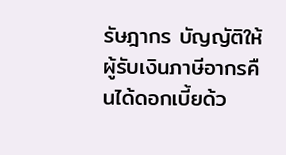รัษฎากร บัญญัติให้ผู้รับเงินภาษีอากรคืนได้ดอกเบี้ยด้ว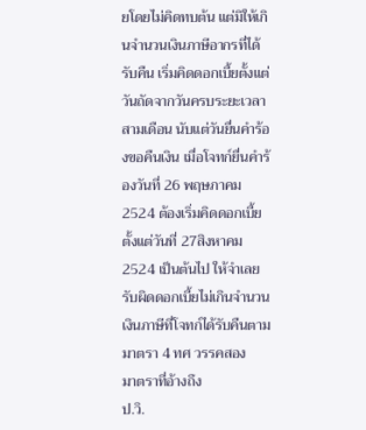ยโดยไม่คิดทบต้น แต่มิให้เกินจำนวนเงินภาษีอากรที่ได้รับคืน เริ่มคิดดอกเบี้ยตั้งแต่วันถัดจากวันครบระยะเวลาสามเดือน นับแต่วันยื่นคำร้องขอคืนเงิน เมื่อโจทก์ยื่นคำร้องวันที่ 26 พฤษภาคม 2524 ต้องเริ่มคิดดอกเบี้ยตั้งแต่วันที่ 27สิงหาคม 2524 เป็นต้นไป ให้จำเลยรับผิดดอกเบี้ยไม่เกินจำนวนเงินภาษีที่โจทก์ได้รับคืนตามมาตรา 4 ทศ วรรคสอง
มาตราที่อ้างถึง
ป.วิ.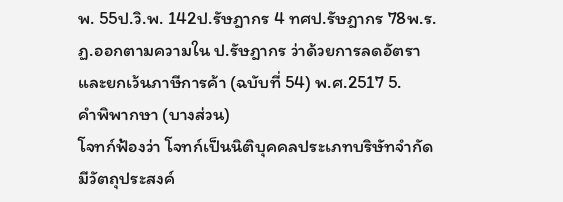พ. 55ป.วิ.พ. 142ป.รัษฎากร 4 ทศป.รัษฎากร 78พ.ร.ฏ.ออกตามความใน ป.รัษฎากร ว่าด้วยการลดอัตราและยกเว้นภาษีการค้า (ฉบับที่ 54) พ.ศ.2517 5.
คำพิพากษา (บางส่วน)
โจทก์ฟ้องว่า โจทก์เป็นนิติบุคคลประเภทบริษัทจำกัดมีวัตถุประสงค์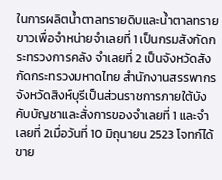ในการผลิตน้ำตาลทรายดิบและน้ำตาลทรายขาวเพื่อจำหน่ายจำเลยที่ 1 เป็นกรมสังกัดกระทรวงการคลัง จำเลยที่ 2 เป็นจังหวัดสังกัดกระทรวงมหาดไทย สำนักงานสรรพากรจังหวัดสิงห์บุรีเป็นส่วนราชการภายใต้บังคับบัญชาและสั่งการของจำเลยที่ 1 และจำเลยที่ 2เมื่อวันที่ 10 มิถุนายน 2523 โจทก์ได้ขาย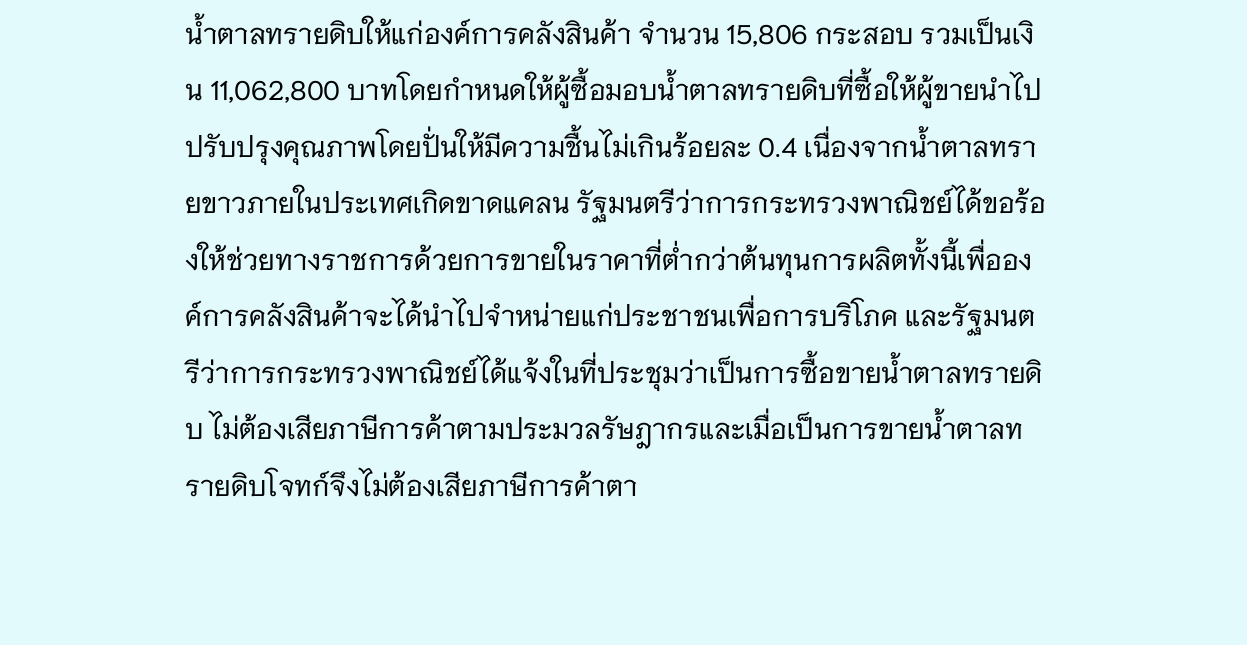น้ำตาลทรายดิบให้แก่องค์การคลังสินค้า จำนวน 15,806 กระสอบ รวมเป็นเงิน 11,062,800 บาทโดยกำหนดให้ผู้ซื้อมอบน้ำตาลทรายดิบที่ซื้อให้ผู้ขายนำไปปรับปรุงคุณภาพโดยปั่นให้มีความชื้นไม่เกินร้อยละ 0.4 เนื่องจากน้ำตาลทรายขาวภายในประเทศเกิดขาดแคลน รัฐมนตรีว่าการกระทรวงพาณิชย์ได้ขอร้องให้ช่วยทางราชการด้วยการขายในราคาที่ต่ำกว่าต้นทุนการผลิตทั้งนี้เพื่อองค์การคลังสินค้าจะได้นำไปจำหน่ายแก่ประชาชนเพื่อการบริโภค และรัฐมนตรีว่าการกระทรวงพาณิชย์ได้แจ้งในที่ประชุมว่าเป็นการซื้อขายน้ำตาลทรายดิบ ไม่ต้องเสียภาษีการค้าตามประมวลรัษฎากรและเมื่อเป็นการขายน้ำตาลทรายดิบโจทก์จึงไม่ต้องเสียภาษีการค้าตา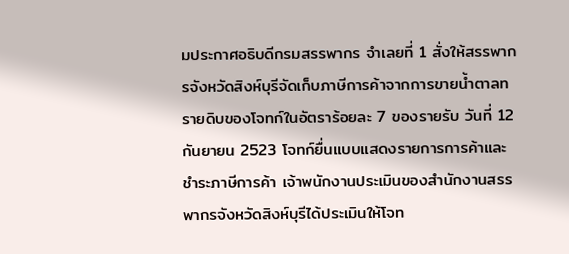มประกาศอธิบดีกรมสรรพากร จำเลยที่ 1 สั่งให้สรรพากรจังหวัดสิงห์บุรีจัดเก็บภาษีการค้าจากการขายน้ำตาลทรายดิบของโจทก์ในอัตราร้อยละ 7 ของรายรับ วันที่ 12 กันยายน 2523 โจทก์ยื่นแบบแสดงรายการการค้าและชำระภาษีการค้า เจ้าพนักงานประเมินของสำนักงานสรรพากรจังหวัดสิงห์บุรีได้ประเมินให้โจท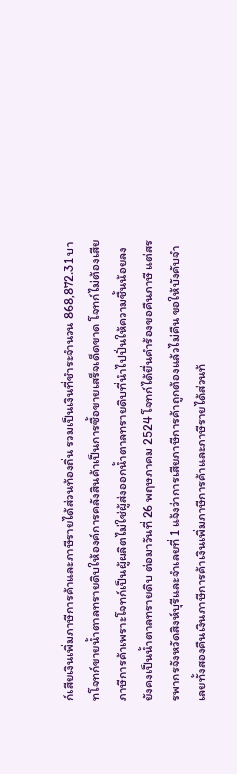ก์เสียเงินเพิ่มภาษีการค้าและภาษีรายได้ส่วนท้องถิ่น รวมเป็นเงินที่ชำระจำนวน 868,872.31 บาทโจทก์ขายน้ำตาลทรายดิบให้องค์การคลังสินค้าเป็นการซื้อขายเสร็จเด็ดขาด โจทก์ไม่ต้องเสียภาษีการค้าเพราะโจทก์เป็นผู้ผลิตไม่ใช่ผู้ส่งออกน้ำตาลทรายดิบที่นำไปปั่นให้ความชื้นน้อยลงยังคงเป็นน้ำตาลทรายดิบ ต่อมาวันที่ 26 พฤษภาคม 2524 โจทก์ได้ยื่นคำร้องขอคืนภาษี แต่สรรพากรจังหวัดสิงห์บุรีและจำเลยที่ 1 แจ้งว่าการเสียภาษีการค้าถูกต้องแล้วไม่คืน ขอให้บังคับจำเลยทั้งสองคืนเงินภาษีการค้าเงินเพิ่มภาษีการค้าและภาษีรายได้ส่วนท้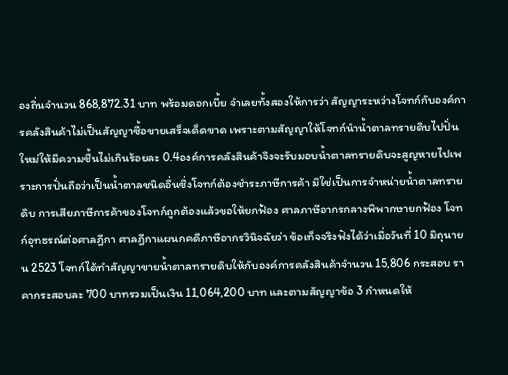องถิ่นจำนวน 868,872.31 บาท พร้อมดอกเบี้ย จำเลยทั้งสองให้การว่า สัญญาระหว่างโจทก์กับองค์การคลังสินค้าไม่เป็นสัญญาซื้อขายเสร็จเด็ดขาด เพราะตามสัญญาให้โจทก์นำน้ำตาลทรายดิบไปปั่นใหม่ให้มีความชื้นไม่เกินร้อยละ 0.4องค์การคลังสินค้าจึงจะรับมอบน้ำตาลทรายดิบจะสูญหายไปเพราะการปั่นถือว่าเป็นน้ำตาลชนิดอื่นซึ่งโจทก์ต้องชำระภาษีการค้า มิใช่เป็นการจำหน่ายน้ำตาลทรายดิบ การเสียภาษีการค้าของโจทก์ถูกต้องแล้วขอให้ยกฟ้อง ศาลภาษีอากรกลางพิพากษายกฟ้อง โจทก์อุทธรณ์ต่อศาลฎีกา ศาลฎีกาแผนกคดีภาษีอากรวินิจฉัยว่า ข้อเท็จจริงฟังได้ว่าเมื่อวันที่ 10 มิถุนายน 2523 โจทก์ได้ทำสัญญาขายน้ำตาลทรายดิบให้กับองค์การคลังสินค้าจำนวน 15,806 กระสอบ ราคากระสอบละ 700 บาทรวมเป็นเงิน 11,064,200 บาท และตามสัญญาข้อ 3 กำหนดให้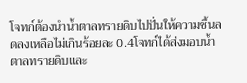โจทก์ต้องนำน้ำตาลทรายดิบไปปั่นให้ความชื้นลดลงเหลือไม่เกินร้อยละ 0.4โจทก์ได้ส่งมอบน้ำตาลทรายดิบและ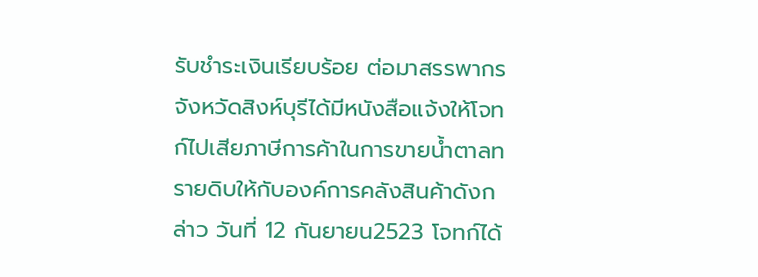รับชำระเงินเรียบร้อย ต่อมาสรรพากรจังหวัดสิงห์บุรีได้มีหนังสือแจ้งให้โจทก์ไปเสียภาษีการค้าในการขายน้ำตาลทรายดิบให้กับองค์การคลังสินค้าดังกล่าว วันที่ 12 กันยายน2523 โจทก์ได้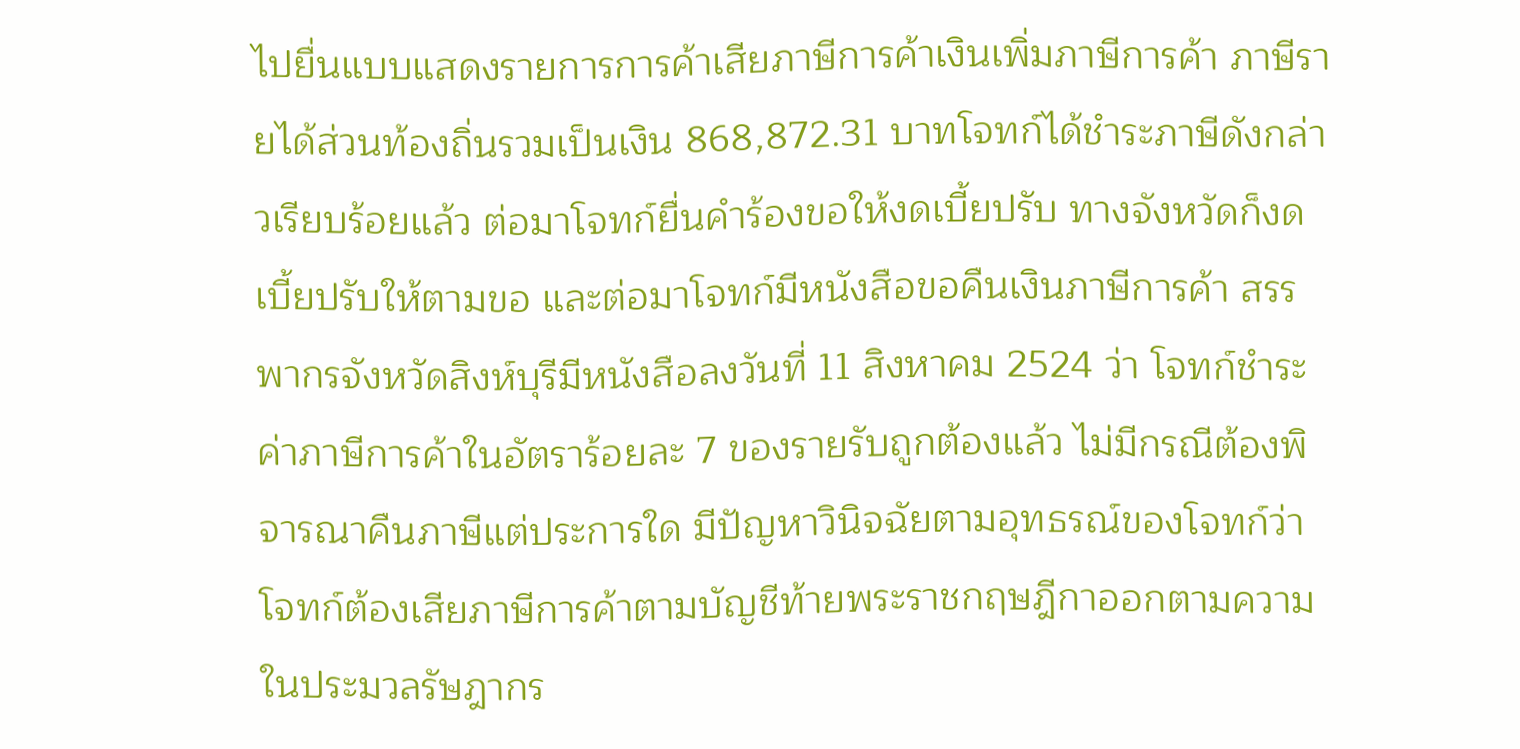ไปยื่นแบบแสดงรายการการค้าเสียภาษีการค้าเงินเพิ่มภาษีการค้า ภาษีรายได้ส่วนท้องถิ่นรวมเป็นเงิน 868,872.31 บาทโจทก์ได้ชำระภาษีดังกล่าวเรียบร้อยแล้ว ต่อมาโจทก์ยื่นคำร้องขอให้งดเบี้ยปรับ ทางจังหวัดก็งดเบี้ยปรับให้ตามขอ และต่อมาโจทก์มีหนังสือขอคืนเงินภาษีการค้า สรรพากรจังหวัดสิงห์บุรีมีหนังสือลงวันที่ 11 สิงหาคม 2524 ว่า โจทก์ชำระค่าภาษีการค้าในอัตราร้อยละ 7 ของรายรับถูกต้องแล้ว ไม่มีกรณีต้องพิจารณาคืนภาษีแต่ประการใด มีปัญหาวินิจฉัยตามอุทธรณ์ของโจทก์ว่า โจทก์ต้องเสียภาษีการค้าตามบัญชีท้ายพระราชกฤษฎีกาออกตามความในประมวลรัษฎากร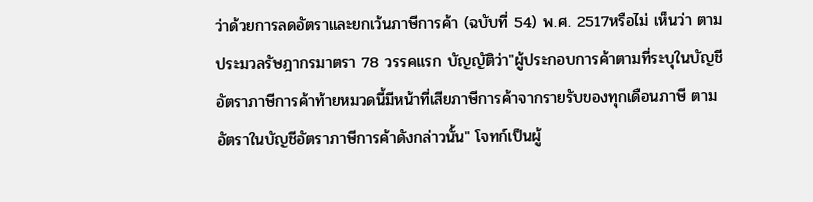ว่าด้วยการลดอัตราและยกเว้นภาษีการค้า (ฉบับที่ 54) พ.ศ. 2517หรือไม่ เห็นว่า ตามประมวลรัษฎากรมาตรา 78 วรรคแรก บัญญัติว่า"ผู้ประกอบการค้าตามที่ระบุในบัญชีอัตราภาษีการค้าท้ายหมวดนี้มีหน้าที่เสียภาษีการค้าจากรายรับของทุกเดือนภาษี ตามอัตราในบัญชีอัตราภาษีการค้าดังกล่าวนั้น" โจทก์เป็นผู้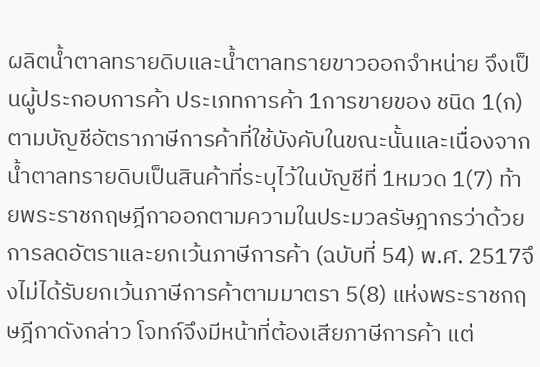ผลิตน้ำตาลทรายดิบและน้ำตาลทรายขาวออกจำหน่าย จึงเป็นผู้ประกอบการค้า ประเภทการค้า 1การขายของ ชนิด 1(ก) ตามบัญชีอัตราภาษีการค้าที่ใช้บังคับในขณะนั้นและเนื่องจากน้ำตาลทรายดิบเป็นสินค้าที่ระบุไว้ในบัญชีที่ 1หมวด 1(7) ท้ายพระราชกฤษฎีกาออกตามความในประมวลรัษฎากรว่าด้วยการลดอัตราและยกเว้นภาษีการค้า (ฉบับที่ 54) พ.ศ. 2517จึงไม่ได้รับยกเว้นภาษีการค้าตามมาตรา 5(8) แห่งพระราชกฤษฎีกาดังกล่าว โจทก์จึงมีหน้าที่ต้องเสียภาษีการค้า แต่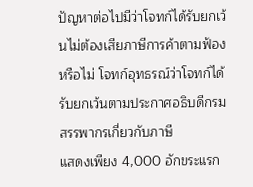ปัญหาต่อไปมีว่าโจทก์ได้รับยกเว้นไม่ต้องเสียภาษีการค้าตามฟ้องหรือไม่ โจทก์อุทธรณ์ว่าโจทก์ได้รับยกเว้นตามประกาศอธิบดีกรมสรรพากรเกี่ยวกับภาษี
แสดงเพียง 4,000 อักขระแรก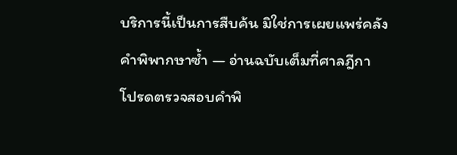บริการนี้เป็นการสืบค้น มิใช่การเผยแพร่คลังคำพิพากษาซ้ำ — อ่านฉบับเต็มที่ศาลฎีกา
โปรดตรวจสอบคำพิ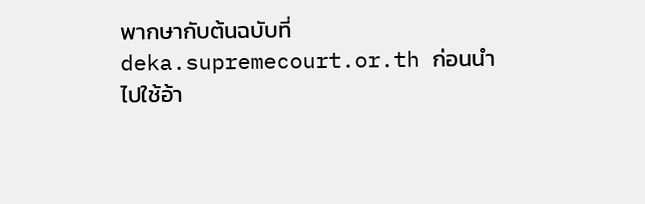พากษากับต้นฉบับที่ deka.supremecourt.or.th ก่อนนำไปใช้อ้า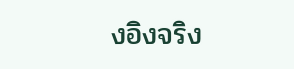งอิงจริง